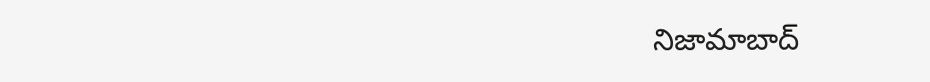నిజామాబాద్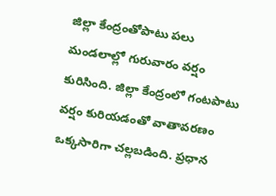జిల్లా కేంద్రంతోపాటు పలు మండలాల్లో గురువారం వర్షం కురిసింది. జిల్లా కేంద్రంలో గంటపాటు వర్షం కురియడంతో వాతావరణం ఒక్కసారిగా చల్లబడింది. ప్రధాన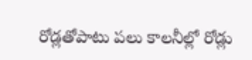రోడ్లతోపాటు పలు కాలనీల్లో రోడ్లు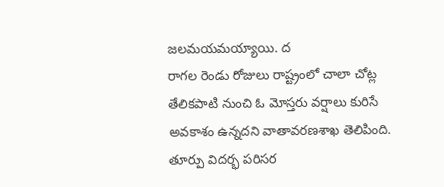జలమయమయ్యాయి. ద
రాగల రెండు రోజులు రాష్ట్రంలో చాలా చోట్ల తేలికపాటి నుంచి ఓ మోస్తరు వర్షాలు కురిసే అవకాశం ఉన్నదని వాతావరణశాఖ తెలిపింది. తూర్పు విదర్భ పరిసర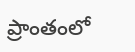ప్రాంతంలో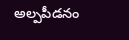అల్పపీడనం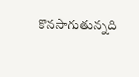కొనసాగుతున్నది